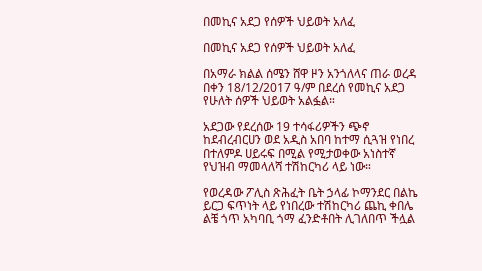በመኪና አደጋ የሰዎች ህይወት አለፈ

በመኪና አደጋ የሰዎች ህይወት አለፈ

በአማራ ክልል ሰሜን ሸዋ ዞን አንጎለላና ጠራ ወረዳ በቀን 18/12/2017 ዓ/ም በደረሰ የመኪና አደጋ የሁለት ሰዎች ህይወት አልፏል።

አደጋው የደረሰው 19 ተሳፋሪዎችን ጭኖ ከደብረብርሀን ወደ አዲስ አበባ ከተማ ሲጓዝ የነበረ በተለምዶ ሀይሩፍ በሚል የሚታወቀው አነስተኛ የህዝብ ማመላለሻ ተሽከርካሪ ላይ ነው።

የወረዳው ፖሊስ ጽሕፈት ቤት ኃላፊ ኮማንደር በልኬ ይርጋ ፍጥነት ላይ የነበረው ተሽከርካሪ ጨኪ ቀበሌ ልቼ ጎጥ አካባቢ ጎማ ፈንድቶበት ሊገለበጥ ችሏል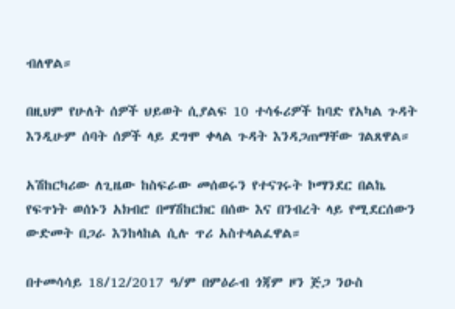ብለዋል።

በዚህም የሁለት ሰዎች ህይወት ሲያልፍ 10 ተሳፋሪዎች ከባድ የአካል ጉዳት እንዲሁም ሰባት ሰዎች ላይ ደግሞ ቀላል ጉዳት እንዳጋጠማቸው ገልጸዋል።

አሽከርካሪው ለጊዜው ከስፍራው መሰወሩን የተናገሩት ኮማንደር በልኬ የፍጥነት ወሰኑን አክብሮ በማሽከርክር በሰው እና በንብረት ላይ የሚደርሰውን ውድመት በጋራ እንከላከል ሲሉ ጥሪ አስተላልፈዋል።

በተመሳሳይ 18/12/2017 ዓ/ም በምዕራብ ጎጃም ዞን ጅጋ ንዑስ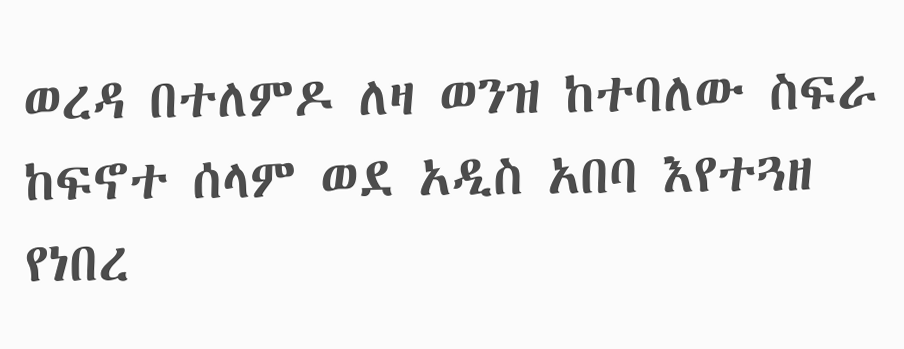ወረዳ በተለምዶ ለዛ ወንዝ ከተባለው ስፍራ ከፍኖተ ሰላም ወደ አዲስ አበባ እየተጓዘ የነበረ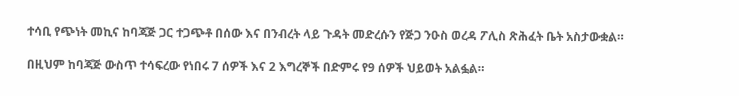ተሳቢ የጭነት መኪና ከባጃጅ ጋር ተጋጭቶ በሰው እና በንብረት ላይ ጉዳት መድረሱን የጅጋ ንዑስ ወረዳ ፖሊስ ጽሕፈት ቤት አስታውቋል።

በዚህም ከባጃጅ ውስጥ ተሳፍረው የነበሩ 7 ሰዎች እና 2 እግረኞች በድምሩ የ9 ሰዎች ህይወት አልፏል።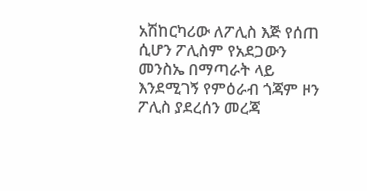አሽከርካሪው ለፖሊስ እጅ የሰጠ ሲሆን ፖሊስም የአደጋውን መንስኤ በማጣራት ላይ እንደሚገኝ የምዕራብ ጎጃም ዞን ፖሊስ ያደረሰን መረጃ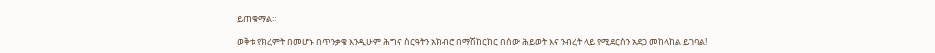ይጠቁማል።

ወቅቱ የክረምት በመሆኑ በጥንቃቄ እንዲሁም ሕግና ስርዓትን አክብሮ በማሽከርከር በሰው ሕይወት እና ንብረት ላይ የሚደርስን አደጋ መከላከል ይገባል!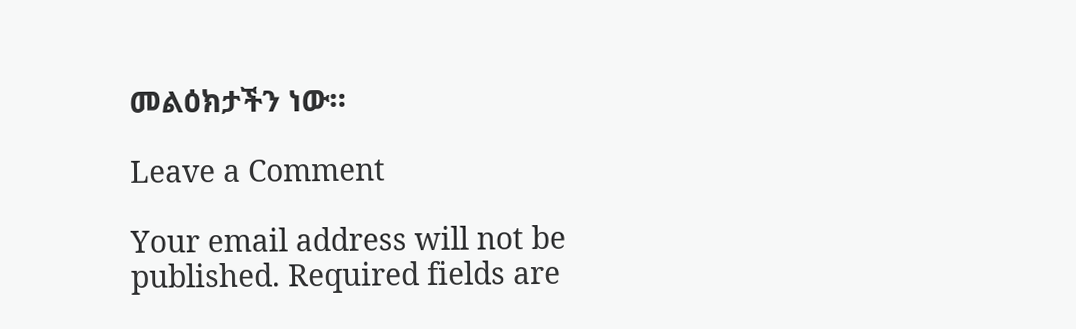መልዕክታችን ነው።

Leave a Comment

Your email address will not be published. Required fields are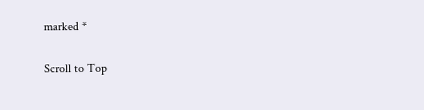marked *

Scroll to Top